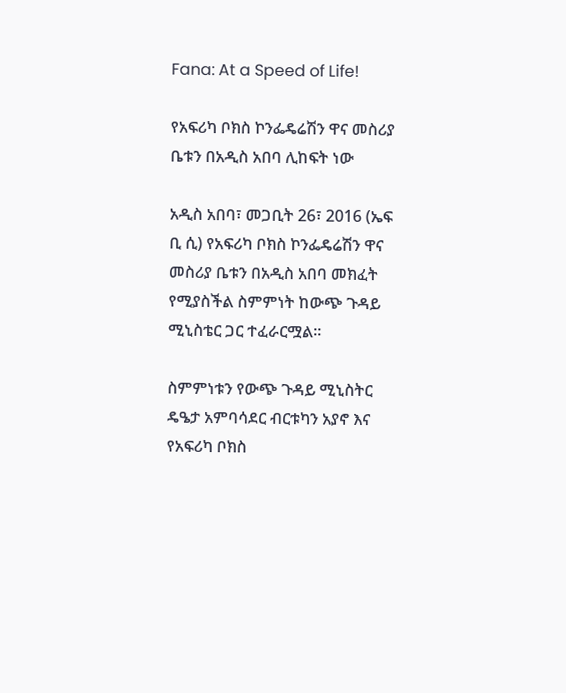Fana: At a Speed of Life!

የአፍሪካ ቦክስ ኮንፌዴሬሽን ዋና መስሪያ ቤቱን በአዲስ አበባ ሊከፍት ነው

አዲስ አበባ፣ መጋቢት 26፣ 2016 (ኤፍ ቢ ሲ) የአፍሪካ ቦክስ ኮንፌዴሬሽን ዋና መስሪያ ቤቱን በአዲስ አበባ መክፈት የሚያስችል ስምምነት ከውጭ ጉዳይ ሚኒስቴር ጋር ተፈራርሟል፡፡

ስምምነቱን የውጭ ጉዳይ ሚኒስትር ዴዔታ አምባሳደር ብርቱካን አያኖ እና የአፍሪካ ቦክስ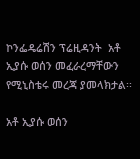ኮንፌዴሬሽን ፕሬዚዳንት  አቶ ኢያሱ ወሰን መፈራረማቸውን የሚኒስቴሩ መረጃ ያመላክታል፡፡

አቶ ኢያሱ ወሰን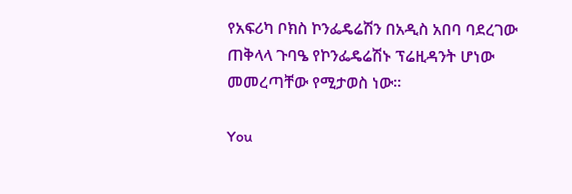የአፍሪካ ቦክስ ኮንፌዴሬሽን በአዲስ አበባ ባደረገው ጠቅላላ ጉባዔ የኮንፌዴሬሽኑ ፕሬዚዳንት ሆነው መመረጣቸው የሚታወስ ነው፡፡

You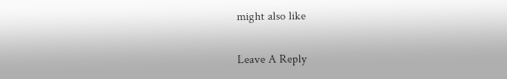might also like

Leave A Reply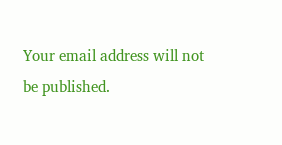Your email address will not be published.